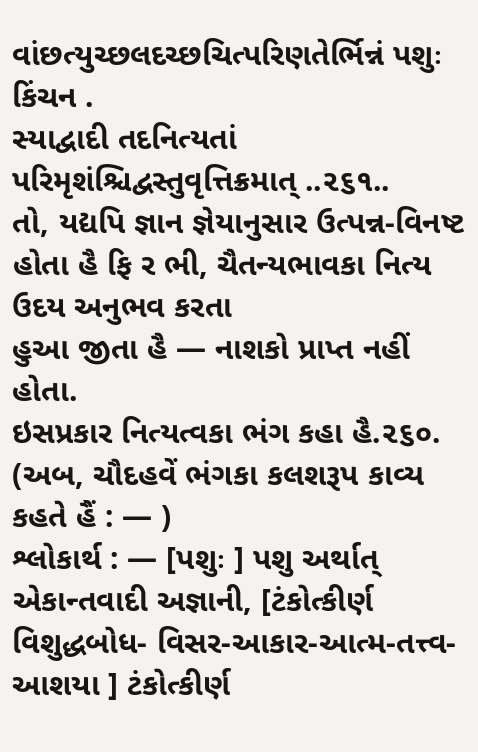વાંછત્યુચ્છલદચ્છચિત્પરિણતેર્ભિન્નં પશુઃ કિંચન .
સ્યાદ્વાદી તદનિત્યતાં પરિમૃશંશ્ચિદ્વસ્તુવૃત્તિક્રમાત્ ..૨૬૧..
તો, યદ્યપિ જ્ઞાન જ્ઞેયાનુસાર ઉત્પન્ન-વિનષ્ટ હોતા હૈ ફિ ર ભી, ચૈતન્યભાવકા નિત્ય ઉદય અનુભવ કરતા
હુઆ જીતા હૈ — નાશકો પ્રાપ્ત નહીં હોતા.
ઇસપ્રકાર નિત્યત્વકા ભંગ કહા હૈ.૨૬૦. (અબ, ચૌદહવેં ભંગકા કલશરૂપ કાવ્ય કહતે હૈં : — )
શ્લોકાર્થ : — [પશુઃ ] પશુ અર્થાત્ એકાન્તવાદી અજ્ઞાની, [ટંકોત્કીર્ણ વિશુદ્ધબોધ- વિસર-આકાર-આત્મ-તત્ત્વ-આશયા ] ટંકોત્કીર્ણ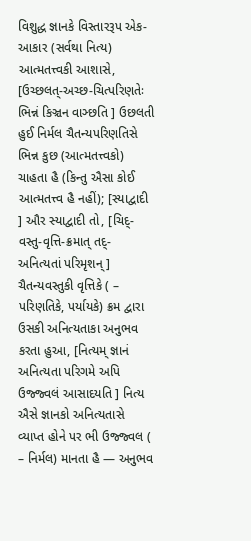વિશુદ્ધ જ્ઞાનકે વિસ્તારરૂપ એક-આકાર (સર્વથા નિત્ય) આત્મતત્ત્વકી આશાસે, [ઉચ્છલત્-અચ્છ-ચિત્પરિણતેઃ ભિન્નં કિઞ્ચન વાઞ્છતિ ] ઉછલતી હુઈ નિર્મલ ચૈતન્યપરિણતિસે ભિન્ન કુછ (આત્મતત્ત્વકો) ચાહતા હૈ (કિન્તુ ઐસા કોઈ આત્મતત્ત્વ હૈ નહીં); [સ્યાદ્વાદી ] ઔર સ્યાદ્વાદી તો, [ચિદ્-વસ્તુ-વૃત્તિ-ક્રમાત્ તદ્- અનિત્યતાં પરિમૃશન્ ] ચૈતન્યવસ્તુકી વૃત્તિકે ( – પરિણતિકે, પર્યાયકે) ક્રમ દ્વારા ઉસકી અનિત્યતાકા અનુભવ કરતા હુઆ, [નિત્યમ્ જ્ઞાનં અનિત્યતા પરિગમે અપિ ઉજ્જ્વલં આસાદયતિ ] નિત્ય ઐસે જ્ઞાનકો અનિત્યતાસે વ્યાપ્ત હોને પર ભી ઉજ્જ્વલ ( – નિર્મલ) માનતા હૈ — અનુભવ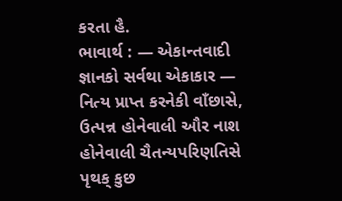કરતા હૈ.
ભાવાર્થ : — એકાન્તવાદી જ્ઞાનકો સર્વથા એકાકાર — નિત્ય પ્રાપ્ત કરનેકી વાઁછાસે, ઉત્પન્ન હોનેવાલી ઔર નાશ હોનેવાલી ચૈતન્યપરિણતિસે પૃથક્ કુછ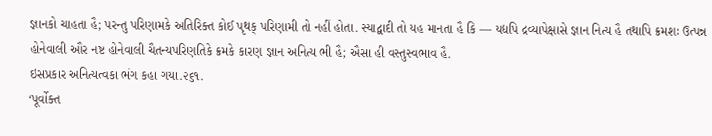જ્ઞાનકો ચાહતા હૈ; પરન્તુ પરિણામકે અતિરિક્ત કોઈ પૃથક્ પરિણામી તો નહીં હોતા. સ્યાદ્વાદી તો યહ માનતા હૈ કિ — યદ્યપિ દ્રવ્યાપેક્ષાસે જ્ઞાન નિત્ય હૈ તથાપિ ક્રમશઃ ઉત્પન્ન હોનેવાલી ઔર નષ્ટ હોનેવાલી ચૈતન્યપરિણતિકે ક્રમકે કારણ જ્ઞાન અનિત્ય ભી હૈ; ઐસા હી વસ્તુસ્વભાવ હૈ.
ઇસપ્રકાર અનિત્યત્વકા ભંગ કહા ગયા.૨૬૧.
‘પૂર્વોક્ત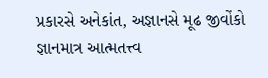પ્રકારસે અનેકાંત, અજ્ઞાનસે મૂઢ જીવોંકો જ્ઞાનમાત્ર આત્મતત્ત્વ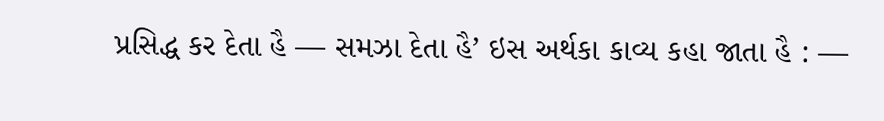પ્રસિદ્ધ કર દેતા હૈ — સમઝા દેતા હૈ’ ઇસ અર્થકા કાવ્ય કહા જાતા હૈ : —